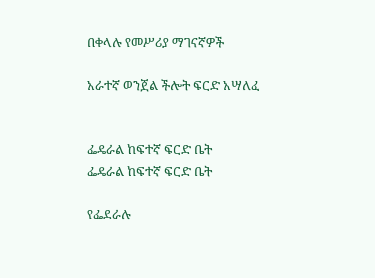በቀላሉ የመሥሪያ ማገናኛዎች

አራተኛ ወንጀል ችሎት ፍርድ አሣለፈ


ፌዴራል ከፍተኛ ፍርድ ቤት
ፌዴራል ከፍተኛ ፍርድ ቤት

የፌደራሉ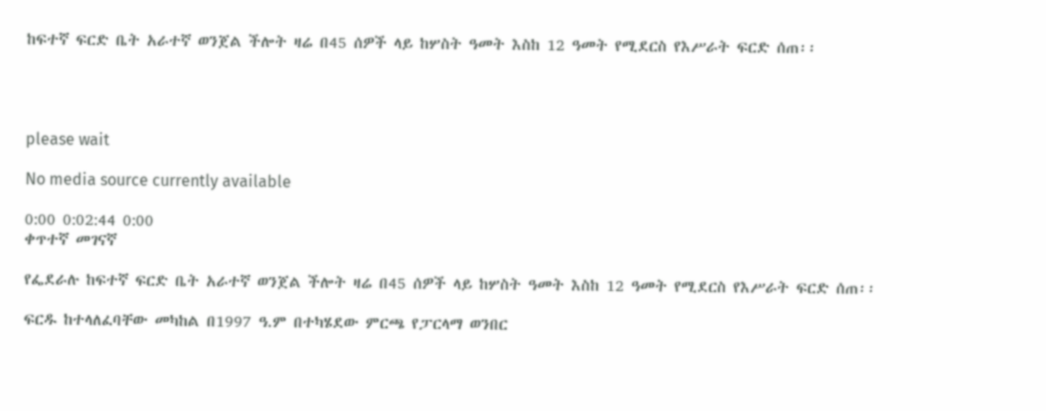ከፍተኛ ፍርድ ቤት አራተኛ ወንጀል ችሎት ዛሬ በ45 ሰዎች ላይ ከሦስት ዓመት እስከ 12 ዓመት የሚደርስ የእሥራት ፍርድ ሰጠ፡፡




please wait

No media source currently available

0:00 0:02:44 0:00
ቀጥተኛ መገናኛ

የፌደራሉ ከፍተኛ ፍርድ ቤት አራተኛ ወንጀል ችሎት ዛሬ በ45 ሰዎች ላይ ከሦስት ዓመት እስከ 12 ዓመት የሚደርስ የእሥራት ፍርድ ሰጠ፡፡

ፍርዱ ከተላለፈባቸው መካከል በ1997 ዓ.ም በተካሄደው ምርጫ የፓርላማ ወንበር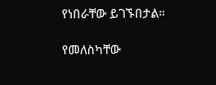የነበራቸው ይገኙበታል፡፡

የመለስካቸው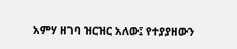አምሃ ዘገባ ዝርዝር አለው፤ የተያያዘውን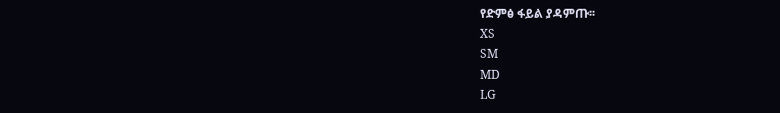የድምፅ ፋይል ያዳምጡ፡፡
XS
SM
MD
LG